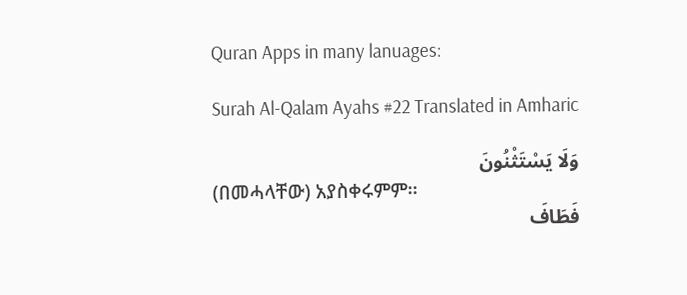Quran Apps in many lanuages:

Surah Al-Qalam Ayahs #22 Translated in Amharic

وَلَا يَسْتَثْنُونَ
(በመሓላቸው) አያስቀሩምም፡፡
فَطَافَ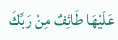عَلَيْهَا طَائِفٌ مِنْ رَبِّكَ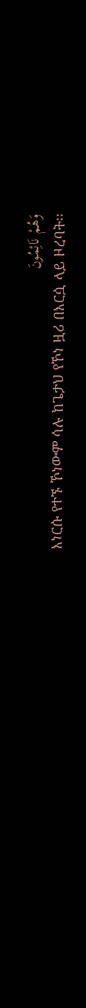وَهُمْ نَائِمُونَ
እነርሱ የተኙ ኾነውም ሳሉ ከጌታህ የኾነ ዟሪ በእርሷ ላይ ዞረባት፡፡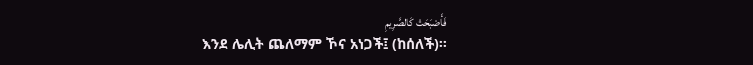فَأَصْبَحَتْ كَالصَّرِيمِ
እንደ ሌሊት ጨለማም ኾና አነጋች፤ (ከሰለች)፡፡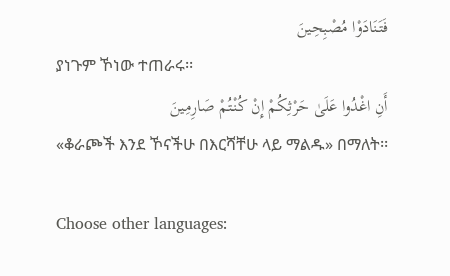فَتَنَادَوْا مُصْبِحِينَ
ያነጉም ኾነው ተጠራሩ፡፡
أَنِ اغْدُوا عَلَىٰ حَرْثِكُمْ إِنْ كُنْتُمْ صَارِمِينَ
«ቆራጮች እንደ ኾናችሁ በእርሻቸሁ ላይ ማልዱ» በማለት፡፡

Choose other languages: